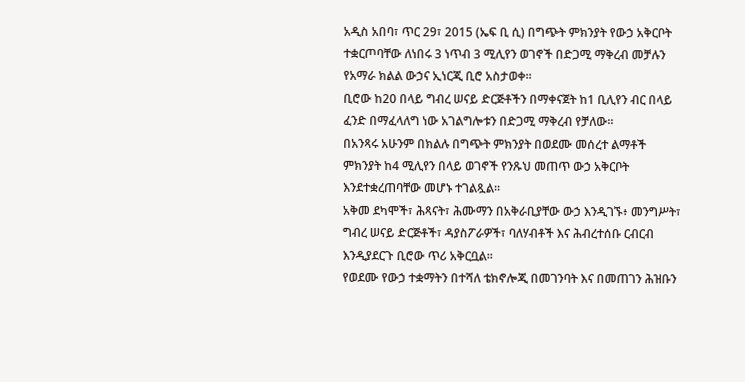አዲስ አበባ፣ ጥር 29፣ 2015 (ኤፍ ቢ ሲ) በግጭት ምክንያት የውኃ አቅርቦት ተቋርጦባቸው ለነበሩ 3 ነጥብ 3 ሚሊየን ወገኖች በድጋሚ ማቅረብ መቻሉን የአማራ ክልል ውኃና ኢነርጂ ቢሮ አስታወቀ፡፡
ቢሮው ከ20 በላይ ግብረ ሠናይ ድርጅቶችን በማቀናጀት ከ1 ቢሊየን ብር በላይ ፈንድ በማፈላለግ ነው አገልግሎቱን በድጋሚ ማቅረብ የቻለው፡፡
በአንጻሩ አሁንም በክልሉ በግጭት ምክንያት በወደሙ መሰረተ ልማቶች ምክንያት ከ4 ሚሊየን በላይ ወገኖች የንጹህ መጠጥ ውኃ አቅርቦት እንደተቋረጠባቸው መሆኑ ተገልጿል፡፡
አቅመ ደካሞች፣ ሕጻናት፣ ሕሙማን በአቅራቢያቸው ውኃ እንዲገኙ፥ መንግሥት፣ ግብረ ሠናይ ድርጅቶች፣ ዳያስፖራዎች፣ ባለሃብቶች እና ሕብረተሰቡ ርብርብ እንዲያደርጉ ቢሮው ጥሪ አቅርቧል፡፡
የወደሙ የውኃ ተቋማትን በተሻለ ቴክኖሎጂ በመገንባት እና በመጠገን ሕዝቡን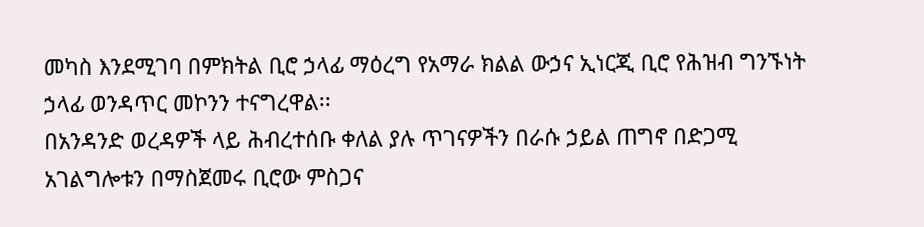መካስ እንደሚገባ በምክትል ቢሮ ኃላፊ ማዕረግ የአማራ ክልል ውኃና ኢነርጂ ቢሮ የሕዝብ ግንኙነት ኃላፊ ወንዳጥር መኮንን ተናግረዋል፡፡
በአንዳንድ ወረዳዎች ላይ ሕብረተሰቡ ቀለል ያሉ ጥገናዎችን በራሱ ኃይል ጠግኖ በድጋሚ አገልግሎቱን በማስጀመሩ ቢሮው ምስጋና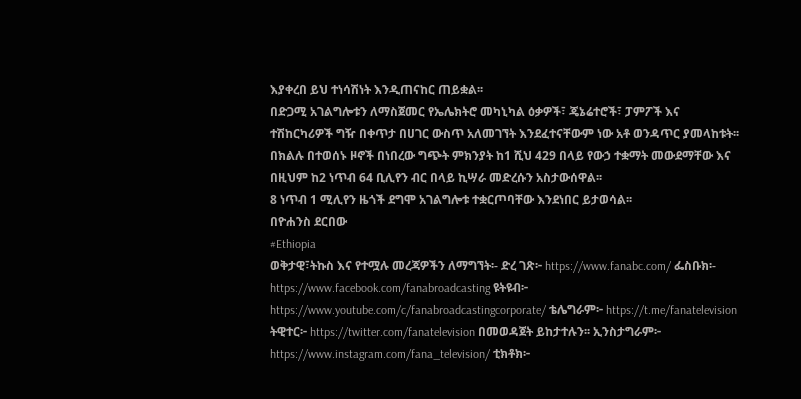እያቀረበ ይህ ተነሳሽነት እንዲጠናከር ጠይቋል፡፡
በድጋሚ አገልግሎቱን ለማስጀመር የኤሌክትሮ መካኒካል ዕቃዎች፣ ጄኔሬተሮች፣ ፓምፖች እና ተሽከርካሪዎች ግዥ በቀጥታ በሀገር ውስጥ አለመገኘት እንደፈተናቸውም ነው አቶ ወንዳጥር ያመላከቱት፡፡
በክልሉ በተወሰኑ ዞኖች በነበረው ግጭት ምክንያት ከ1 ሺህ 429 በላይ የውኃ ተቋማት መውደማቸው እና በዚህም ከ2 ነጥብ 64 ቢሊየን ብር በላይ ኪሣራ መድረሱን አስታውሰዋል፡፡
8 ነጥብ 1 ሚሊየን ዜጎች ደግሞ አገልግሎቱ ተቋርጦባቸው እንደነበር ይታወሳል፡፡
በዮሐንስ ደርበው
#Ethiopia
ወቅታዊ፣ትኩስ እና የተሟሉ መረጃዎችን ለማግኘት፡- ድረ ገጽ፦ https://www.fanabc.com/ ፌስቡክ፡- https://www.facebook.com/fanabroadcasting ዩትዩብ፦ https://www.youtube.com/c/fanabroadcastingcorporate/ ቴሌግራም፦ https://t.me/fanatelevision ትዊተር፦ https://twitter.com/fanatelevision በመወዳጀት ይከታተሉን፡፡ ኢንስታግራም፦ https://www.instagram.com/fana_television/ ቲክቶክ፦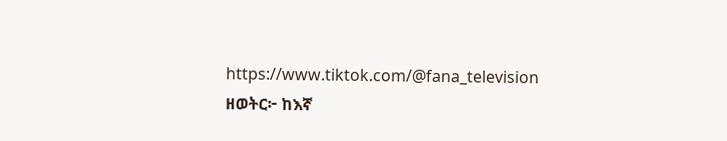https://www.tiktok.com/@fana_television
ዘወትር፦ ከእኛ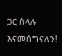ጋር ስላሉ እናመሰግናለን!